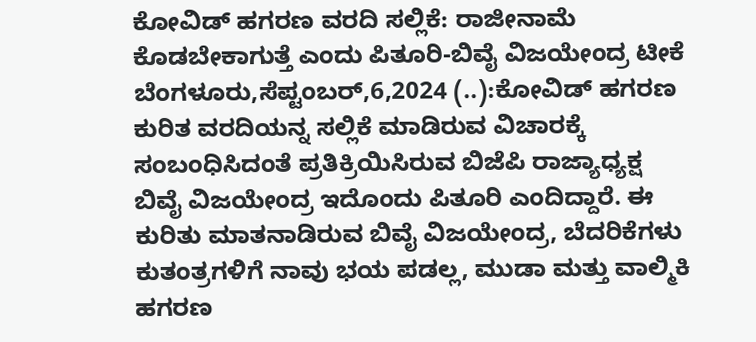ಕೋವಿಡ್ ಹಗರಣ ವರದಿ ಸಲ್ಲಿಕೆ: ರಾಜೀನಾಮೆ ಕೊಡಬೇಕಾಗುತ್ತೆ ಎಂದು ಪಿತೂರಿ-ಬಿವೈ ವಿಜಯೇಂದ್ರ ಟೀಕೆ ಬೆಂಗಳೂರು,ಸೆಪ್ಟಂಬರ್,6,2024 (..):ಕೋವಿಡ್ ಹಗರಣ ಕುರಿತ ವರದಿಯನ್ನ ಸಲ್ಲಿಕೆ ಮಾಡಿರುವ ವಿಚಾರಕ್ಕೆ ಸಂಬಂಧಿಸಿದಂತೆ ಪ್ರತಿಕ್ರಿಯಿಸಿರುವ ಬಿಜೆಪಿ ರಾಜ್ಯಾಧ್ಯಕ್ಷ ಬಿವೈ ವಿಜಯೇಂದ್ರ ಇದೊಂದು ಪಿತೂರಿ ಎಂದಿದ್ದಾರೆ. ಈ ಕುರಿತು ಮಾತನಾಡಿರುವ ಬಿವೈ ವಿಜಯೇಂದ್ರ, ಬೆದರಿಕೆಗಳು ಕುತಂತ್ರಗಳಿಗೆ ನಾವು ಭಯ ಪಡಲ್ಲ, ಮುಡಾ ಮತ್ತು ವಾಲ್ಮಿಕಿ ಹಗರಣ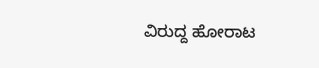ವಿರುದ್ದ ಹೋರಾಟ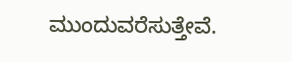ಮುಂದುವರೆಸುತ್ತೇವೆ.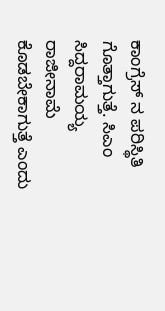ಕಾಂಗ್ರೆಸ್ ನ ಪರಿಸ್ಥಿತಿ ಗೊತ್ತಾಗುತ್ತೆ. ಸಿಎಂ ಸಿದ್ದರಾಮಯ್ಯ ರಾಜೀನಾಮೆ ಕೊಡಬೇಕಾಗುತ್ತೆ ಎಂದು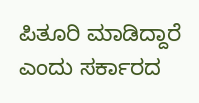ಪಿತೂರಿ ಮಾಡಿದ್ದಾರೆ ಎಂದು ಸರ್ಕಾರದ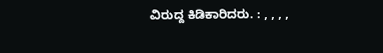ವಿರುದ್ದ ಕಿಡಿಕಾರಿದರು. : , , , ,